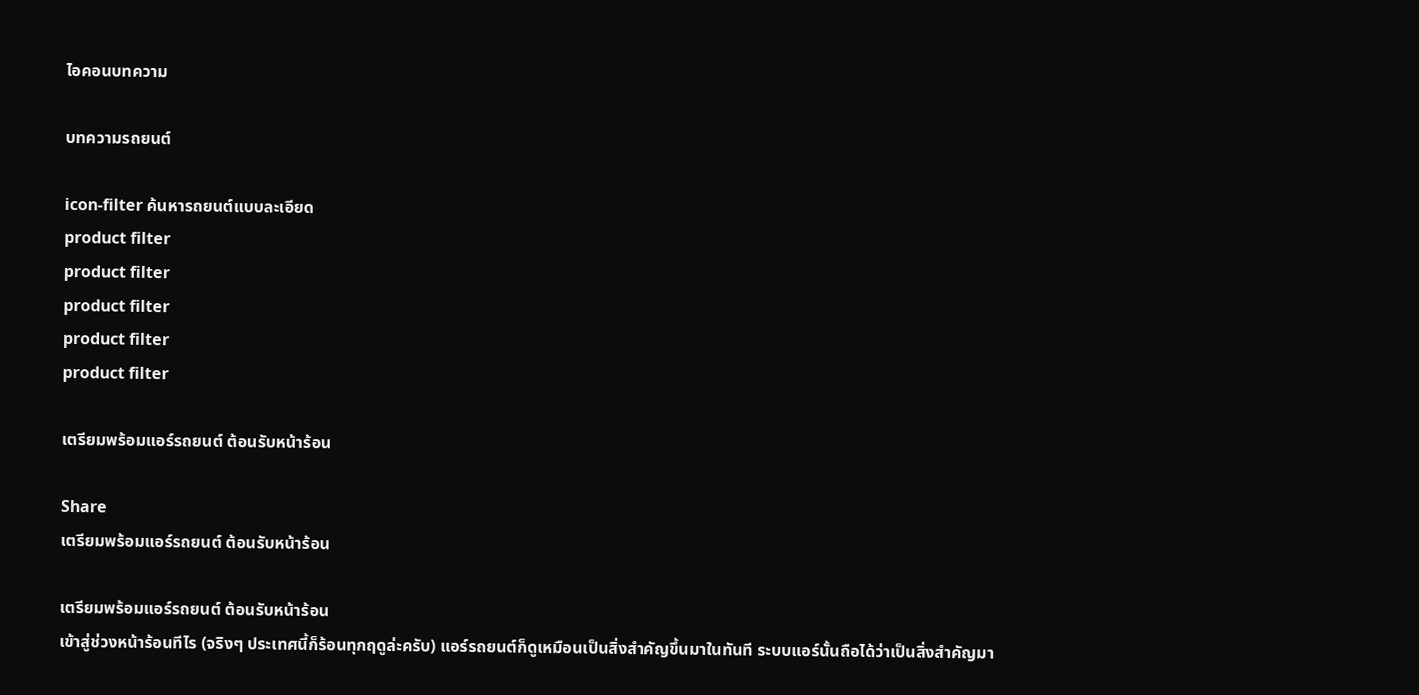ไอคอนบทความ

บทความรถยนต์

icon-filter ค้นหารถยนต์แบบละเอียด
product filter
product filter
product filter
product filter
product filter

เตรียมพร้อมแอร์รถยนต์ ต้อนรับหน้าร้อน

Share
เตรียมพร้อมแอร์รถยนต์ ต้อนรับหน้าร้อน

เตรียมพร้อมแอร์รถยนต์ ต้อนรับหน้าร้อน
เข้าสู่ช่วงหน้าร้อนทีไร (จริงๆ ประเทศนี้ก็ร้อนทุกฤดูล่ะครับ) แอร์รถยนต์ก็ดูเหมือนเป็นสิ่งสำคัญขึ้นมาในทันที ระบบแอร์นั้นถือได้ว่าเป็นสิ่งสำคัญมา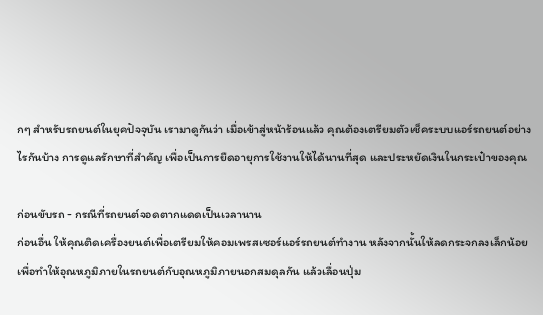กๆ สำหรับรถยนต์ในยุคปัจจุบัน เรามาดูกันว่า เมื่อเข้าสู่หน้าร้อนแล้ว คุณต้องเตรียมตัวเช็คระบบแอร์รถยนต์อย่างไรกันบ้าง การดูแลรักษาที่สำคัญ เพื่อเป็นการยืดอายุการใช้งานให้ได้นานที่สุด และประหยัดเงินในกระเป๋าของคุณ

ก่อนขับรถ - กรณีที่รถยนต์จอดตากแดดเป็นเวลานาน
ก่อนอื่น ให้คุณติดเครื่องยนต์เพื่อเตรียมให้คอมเพรสเซอร์แอร์รถยนต์ทำงาน หลังจากนั้นให้ลดกระจกลงเล็กน้อย เพื่อทำให้อุณหภูมิภายในรถยนต์กับอุณหภูมิภายนอกสมดุลกัน แล้วเลื่อนปุ่ม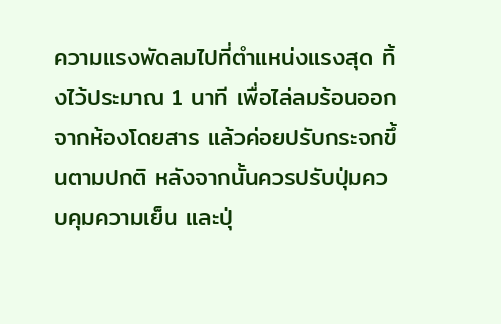ความแรงพัดลมไปที่ตำแหน่งแรงสุด ทิ้งไว้ประมาณ 1 นาที เพื่อไล่ลมร้อนออกจากห้องโดยสาร แล้วค่อยปรับกระจกขึ้นตามปกติ หลังจากนั้นควรปรับปุ่มควบคุมความเย็น และปุ่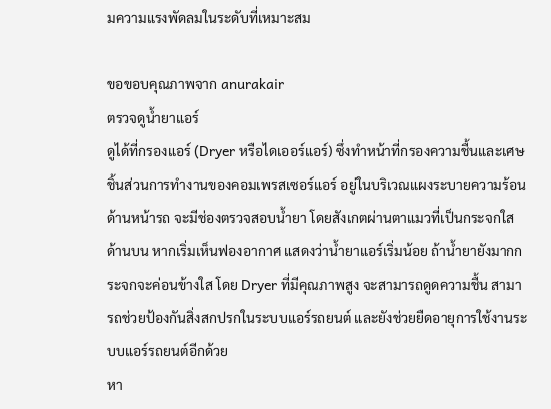มความแรงพัดลมในระดับที่เหมาะสม

ขอขอบคุณภาพจาก anurakair
ตรวจดูน้ำยาแอร์
ดูได้ที่กรองแอร์ (Dryer หรือไดเออร์แอร์) ซึ่งทำหน้าที่กรองความชื้นและเศษชิ้นส่วนการทำงานของคอมเพรสเซอร์แอร์ อยู่ในบริเวณแผงระบายความร้อนด้านหน้ารถ จะมีช่องตรวจสอบน้ำยา โดยสังเกตผ่านตาแมวที่เป็นกระจกใสด้านบน หากเริ่มเห็นฟองอากาศ แสดงว่าน้ำยาแอร์เริ่มน้อย ถ้าน้ำยายังมากกระจกจะค่อนข้างใส โดย Dryer ที่มีคุณภาพสูง จะสามารถดูดความชื้น สามารถช่วยป้องกันสิ่งสกปรกในระบบแอร์รถยนต์ และยังช่วยยืดอายุการใช้งานระบบแอร์รถยนต์อีกด้วย
หา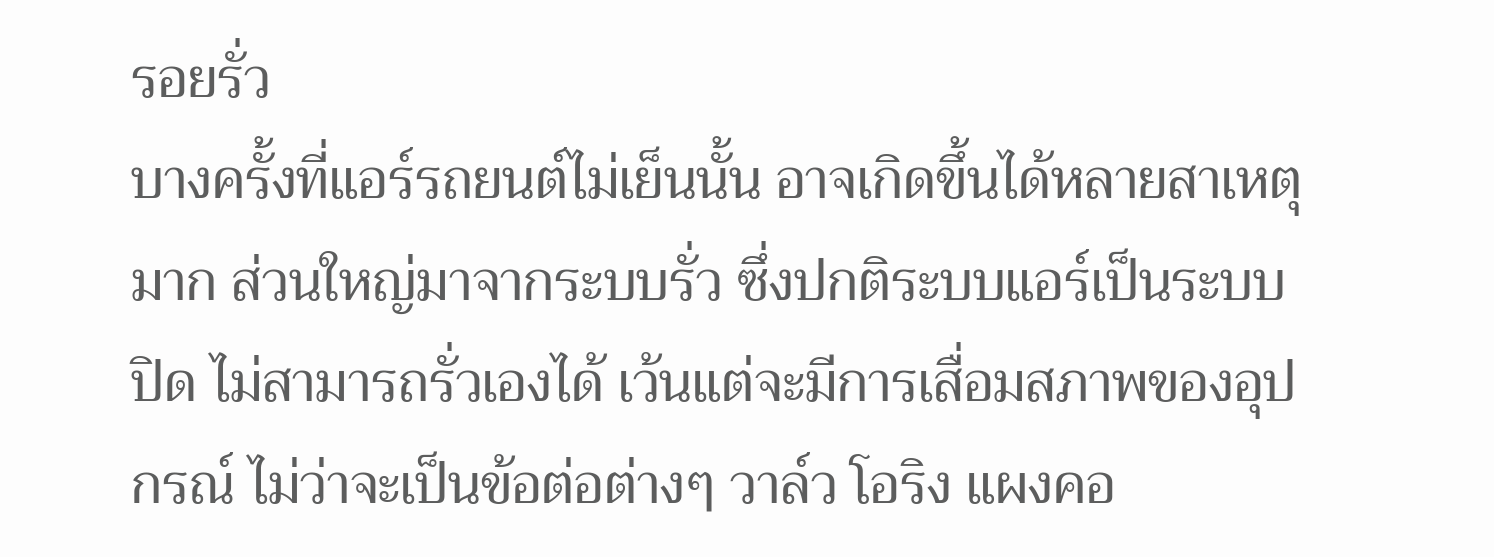รอยรั่ว
บางครั้งที่แอร์รถยนต์ไม่เย็นนั้น อาจเกิดขึ้นได้หลายสาเหตุมาก ส่วนใหญ่มาจากระบบรั่ว ซึ่งปกติระบบแอร์เป็นระบบปิด ไม่สามารถรั่วเองได้ เว้นแต่จะมีการเสื่อมสภาพของอุปกรณ์ ไม่ว่าจะเป็นข้อต่อต่างๆ วาล์ว โอริง แผงคอ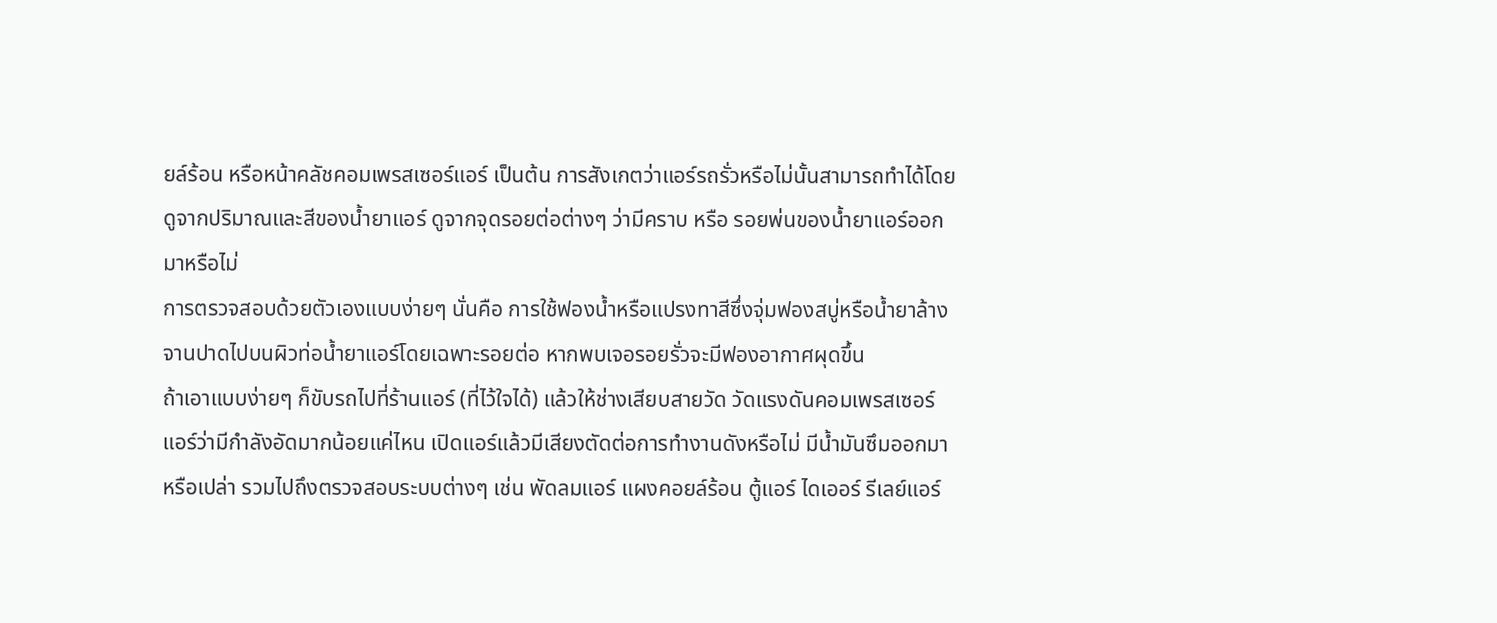ยล์ร้อน หรือหน้าคลัชคอมเพรสเซอร์แอร์ เป็นต้น การสังเกตว่าแอร์รถรั่วหรือไม่นั้นสามารถทำได้โดยดูจากปริมาณและสีของน้ำยาแอร์ ดูจากจุดรอยต่อต่างๆ ว่ามีคราบ หรือ รอยพ่นของน้ำยาแอร์ออกมาหรือไม่
การตรวจสอบด้วยตัวเองแบบง่ายๆ นั่นคือ การใช้ฟองน้ำหรือแปรงทาสีซึ่งจุ่มฟองสบู่หรือน้ำยาล้างจานปาดไปบนผิวท่อน้ำยาแอร์โดยเฉพาะรอยต่อ หากพบเจอรอยรั่วจะมีฟองอากาศผุดขึ้น
ถ้าเอาแบบง่ายๆ ก็ขับรถไปที่ร้านแอร์ (ที่ไว้ใจได้) แล้วให้ช่างเสียบสายวัด วัดแรงดันคอมเพรสเซอร์แอร์ว่ามีกำลังอัดมากน้อยแค่ไหน เปิดแอร์แล้วมีเสียงตัดต่อการทำงานดังหรือไม่ มีน้ำมันซึมออกมาหรือเปล่า รวมไปถึงตรวจสอบระบบต่างๆ เช่น พัดลมแอร์ แผงคอยล์ร้อน ตู้แอร์ ไดเออร์ รีเลย์แอร์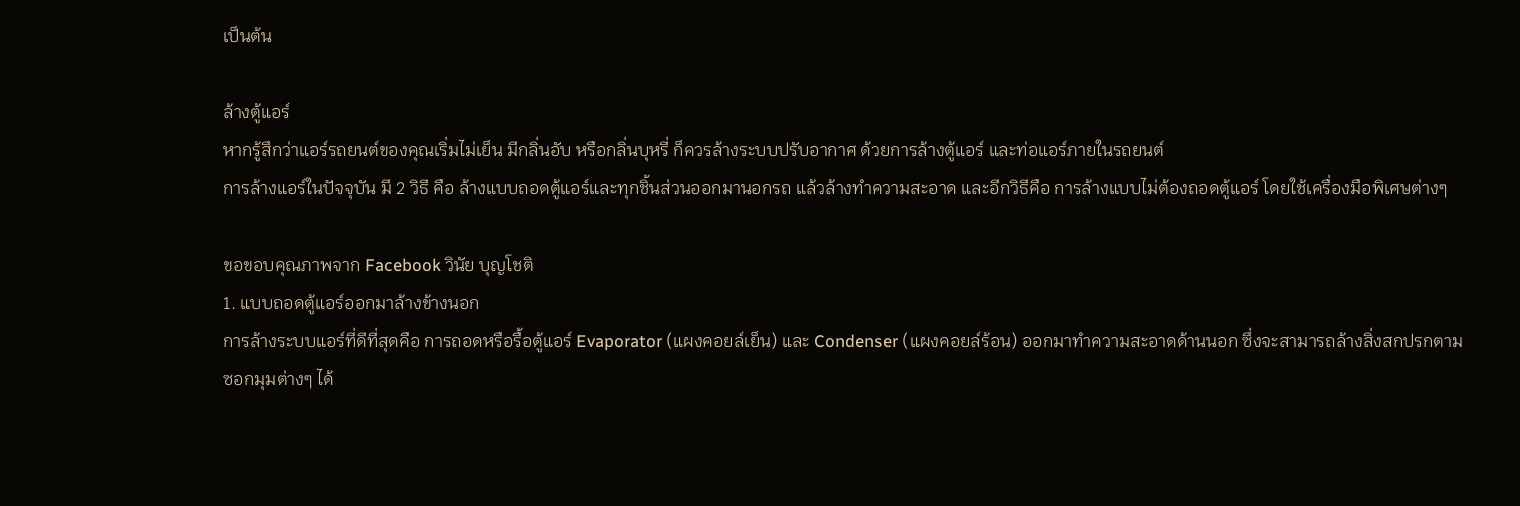เป็นต้น

ล้างตู้แอร์
หากรู้สึกว่าแอร์รถยนต์ของคุณเริ่มไม่เย็น มีกลิ่นอับ หรือกลิ่นบุหรี่ ก็ควรล้างระบบปรับอากาศ ด้วยการล้างตู้แอร์ และท่อแอร์ภายในรถยนต์
การล้างแอร์ในปัจจุบัน มี 2 วิธี คือ ล้างแบบถอดตู้แอร์และทุกชิ้นส่วนออกมานอกรถ แล้วล้างทำความสะอาด และอีกวิธีคือ การล้างแบบไม่ต้องถอดตู้แอร์ โดยใช้เครื่องมือพิเศษต่างๆ

ขอขอบคุณภาพจาก Facebook วินัย บุญโชติ
1. แบบถอดตู้แอร์ออกมาล้างข้างนอก
การล้างระบบแอร์ที่ดีที่สุดคือ การถอดหรือรื้อตู้แอร์ Evaporator (แผงคอยล์เย็น) และ Condenser (แผงคอยล์ร้อน) ออกมาทำความสะอาดด้านนอก ซึ่งจะสามารถล้างสิ่งสกปรกตามซอกมุมต่างๆ ได้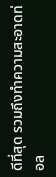ดีที่สุด รวมถึงทำความสะอาดท่อล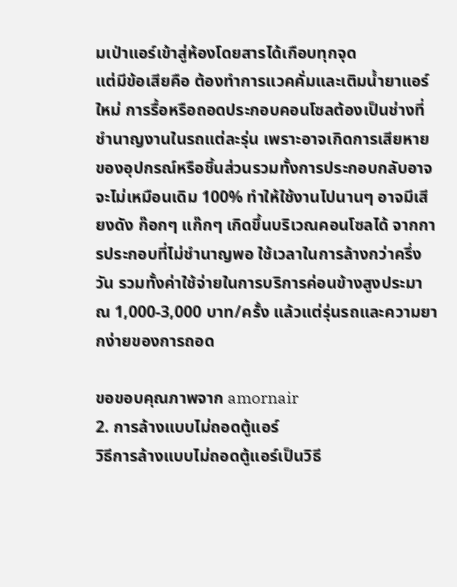มเป่าแอร์เข้าสู่ห้องโดยสารได้เกือบทุกจุด
แต่มีข้อเสียคือ ต้องทำการแวคคั่มและเติมน้ำยาแอร์ใหม่ การรื้อหรือถอดประกอบคอนโซลต้องเป็นช่างที่ชำนาญงานในรถแต่ละรุ่น เพราะอาจเกิดการเสียหายของอุปกรณ์หรือชิ้นส่วนรวมทั้งการประกอบกลับอาจจะไม่เหมือนเดิม 100% ทำให้ใช้งานไปนานๆ อาจมีเสียงดัง ก๊อกๆ แก๊กๆ เกิดขึ้นบริเวณคอนโซลได้ จากการประกอบที่ไม่ชำนาญพอ ใช้เวลาในการล้างกว่าครึ่งวัน รวมทั้งค่าใช้จ่ายในการบริการค่อนข้างสูงประมาณ 1,000-3,000 บาท/ครั้ง แล้วแต่รุ่นรถและความยากง่ายของการถอด

ขอขอบคุณภาพจาก amornair
2. การล้างแบบไม่ถอดตู้แอร์
วิธีการล้างแบบไม่ถอดตู้แอร์เป็นวิธี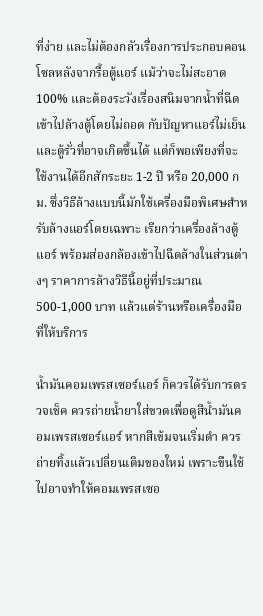ที่ง่าย และไม่ต้องกลัวเรื่องการประกอบคอนโซลหลังจากรื้อตู้แอร์ แม้ว่าจะไม่สะอาด 100% และต้องระวังเรื่องสนิมจากน้ำที่ฉีดเข้าไปล้างตู้โดยไม่ถอด กับปัญหาแอร์ไม่เย็นและตู้รั่วที่อาจเกิดขึ้นได้ แต่ก็พอเพียงที่จะใช้งานได้อีกสักระยะ 1-2 ปี หรือ 20,000 กม. ซึ่งวิธีล้างแบบนี้มักใช้เครื่องมือพิเศษสำหรับล้างแอร์โดยเฉพาะ เรียกว่าเครื่องล้างตู้แอร์ พร้อมส่องกล้องเข้าไปฉีดล้างในส่วนต่างๆ ราคาการล้างวิธีนี้อยู่ที่ประมาณ 500-1,000 บาท แล้วแต่ร้านหรือเครื่องมือที่ให้บริการ

น้ำมันคอมเพรสเซอร์แอร์ ก็ควรได้รับการตรวจเช็ค ควรถ่ายน้ำยาใส่ขวดเพื่อดูสีน้ำมันคอมเพรสเซอร์แอร์ หากสีเข้มจนเริ่มดำ ควรถ่ายทิ้งแล้วเปลี่ยนเติมของใหม่ เพราะขืนใช้ไปอาจทำให้คอมเพรสเซอ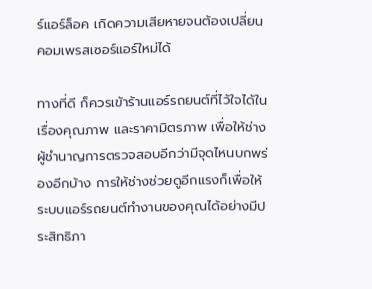ร์แอร์ล็อค เกิดความเสียหายจนต้องเปลี่ยนคอมเพรสเซอร์แอร์ใหม่ได้

ทางที่ดี ก็ควรเข้าร้านแอร์รถยนต์ที่ไว้ใจได้ในเรื่องคุณภาพ และราคามิตรภาพ เพื่อให้ช่างผู้ชำนาญการตรวจสอบอีกว่ามีจุดไหนบกพร่องอีกบ้าง การให้ช่างช่วยดูอีกแรงก็เพื่อให้ระบบแอร์รถยนต์ทำงานของคุณได้อย่างมีประสิทธิภา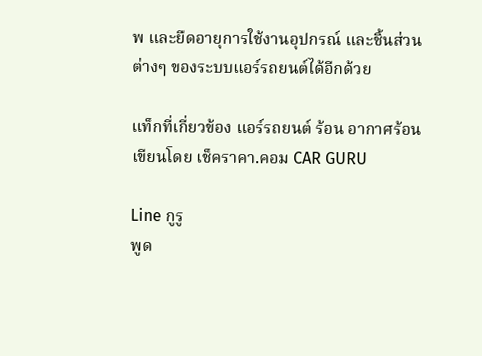พ และยืดอายุการใช้งานอุปกรณ์ และชิ้นส่วนต่างๆ ของระบบแอร์รถยนต์ได้อีกด้วย

แท็กที่เกี่ยวข้อง แอร์รถยนต์ ร้อน อากาศร้อน
เขียนโดย เช็คราคา.คอม CAR GURU

Line กูรู
พูด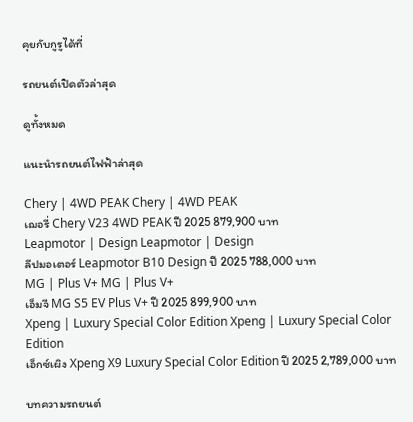คุยกับกูรูได้ที่

รถยนต์เปิดตัวล่าสุด

ดูทั้งหมด

แนะนำรถยนต์ไฟฟ้าล่าสุด

Chery | 4WD PEAK Chery | 4WD PEAK
เฌอรี่ Chery V23 4WD PEAK ปี 2025 879,900 บาท
Leapmotor | Design Leapmotor | Design
ลีปมอเตอร์ Leapmotor B10 Design ปี 2025 788,000 บาท
MG | Plus V+ MG | Plus V+
เอ็มจี MG S5 EV Plus V+ ปี 2025 899,900 บาท
Xpeng | Luxury Special Color Edition Xpeng | Luxury Special Color Edition
เอ็กซ์เผิง Xpeng X9 Luxury Special Color Edition ปี 2025 2,789,000 บาท

บทความรถยนต์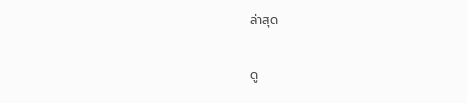ล่าสุด

ดู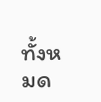ทั้งหมด